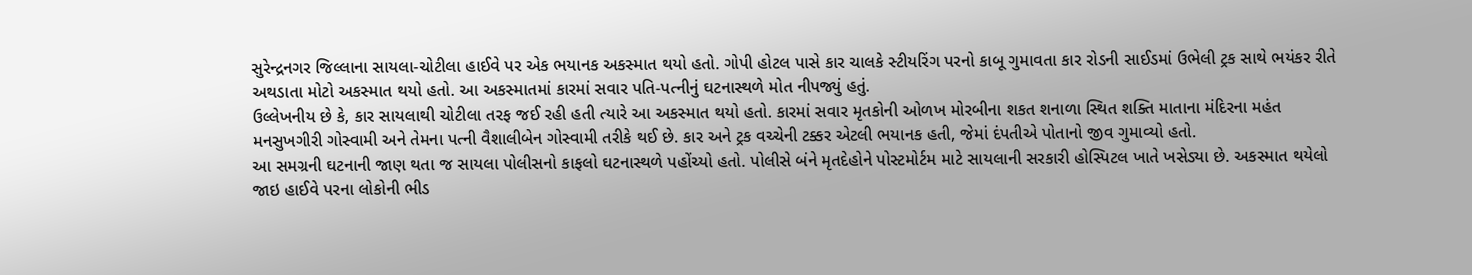સુરેન્દ્રનગર જિલ્લાના સાયલા-ચોટીલા હાઈવે પર એક ભયાનક અકસ્માત થયો હતો. ગોપી હોટલ પાસે કાર ચાલકે સ્ટીયરિંગ પરનો કાબૂ ગુમાવતા કાર રોડની સાઈડમાં ઉભેલી ટ્રક સાથે ભયંકર રીતે અથડાતા મોટો અકસ્માત થયો હતો. આ અકસ્માતમાં કારમાં સવાર પતિ-પત્નીનું ઘટનાસ્થળે મોત નીપજ્યું હતું.
ઉલ્લેખનીય છે કે, કાર સાયલાથી ચોટીલા તરફ જઈ રહી હતી ત્યારે આ અકસ્માત થયો હતો. કારમાં સવાર મૃતકોની ઓળખ મોરબીના શકત શનાળા સ્થિત શક્તિ માતાના મંદિરના મહંત મનસુખગીરી ગોસ્વામી અને તેમના પત્ની વૈશાલીબેન ગોસ્વામી તરીકે થઈ છે. કાર અને ટ્રક વચ્ચેની ટક્કર એટલી ભયાનક હતી, જેમાં દંપતીએ પોતાનો જીવ ગુમાવ્યો હતો.
આ સમગ્રની ઘટનાની જાણ થતા જ સાયલા પોલીસનો કાફલો ઘટનાસ્થળે પહોંચ્યો હતો. પોલીસે બંને મૃતદેહોને પોસ્ટમોર્ટમ માટે સાયલાની સરકારી હોસ્પિટલ ખાતે ખસેડ્યા છે. અકસ્માત થયેલો જાઇ હાઈવે પરના લોકોની ભીડ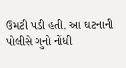ઉમટી પડી હતી. આ ઘટનાની પોલીસે ગુનો નોંધી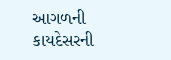આગળની કાયદેસરની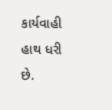કાર્યવાહી હાથ ધરી છે.